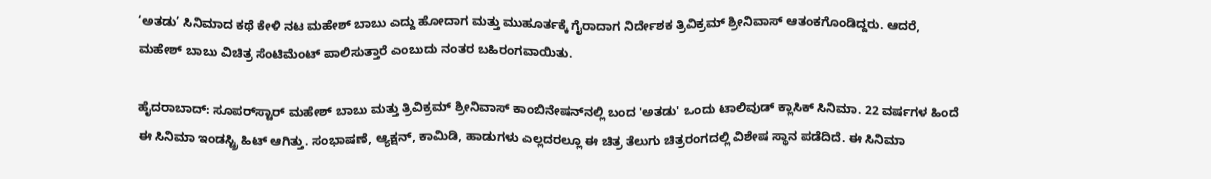‘ಅತಡು’ ಸಿನಿಮಾದ ಕಥೆ ಕೇಳಿ ನಟ ಮಹೇಶ್ ಬಾಬು ಎದ್ದು ಹೋದಾಗ ಮತ್ತು ಮುಹೂರ್ತಕ್ಕೆ ಗೈರಾದಾಗ ನಿರ್ದೇಶಕ ತ್ರಿವಿಕ್ರಮ್ ಶ್ರೀನಿವಾಸ್ ಆತಂಕಗೊಂಡಿದ್ದರು. ಆದರೆ, ಮಹೇಶ್ ಬಾಬು ವಿಚಿತ್ರ ಸೆಂಟಿಮೆಂಟ್ ಪಾಲಿಸುತ್ತಾರೆ ಎಂಬುದು ನಂತರ ಬಹಿರಂಗವಾಯಿತು.

ಹೈದರಾಬಾದ್: ಸೂಪರ್‌ಸ್ಟಾರ್ ಮಹೇಶ್ ಬಾಬು ಮತ್ತು ತ್ರಿವಿಕ್ರಮ್ ಶ್ರೀನಿವಾಸ್ ಕಾಂಬಿನೇಷನ್‌ನಲ್ಲಿ ಬಂದ 'ಅತಡು' ಒಂದು ಟಾಲಿವುಡ್ ಕ್ಲಾಸಿಕ್ ಸಿನಿಮಾ. 22 ವರ್ಷಗಳ ಹಿಂದೆ ಈ ಸಿನಿಮಾ ಇಂಡಸ್ಟ್ರಿ ಹಿಟ್ ಆಗಿತ್ತು. ಸಂಭಾಷಣೆ, ಆ್ಯಕ್ಷನ್, ಕಾಮಿಡಿ, ಹಾಡುಗಳು ಎಲ್ಲದರಲ್ಲೂ ಈ ಚಿತ್ರ ತೆಲುಗು ಚಿತ್ರರಂಗದಲ್ಲಿ ವಿಶೇಷ ಸ್ಥಾನ ಪಡೆದಿದೆ. ಈ ಸಿನಿಮಾ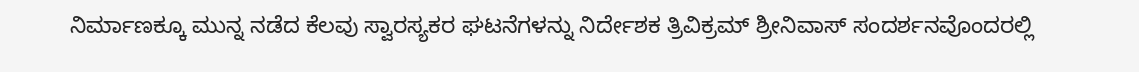ನಿರ್ಮಾಣಕ್ಕೂ ಮುನ್ನ ನಡೆದ ಕೆಲವು ಸ್ವಾರಸ್ಯಕರ ಘಟನೆಗಳನ್ನು ನಿರ್ದೇಶಕ ತ್ರಿವಿಕ್ರಮ್ ಶ್ರೀನಿವಾಸ್ ಸಂದರ್ಶನವೊಂದರಲ್ಲಿ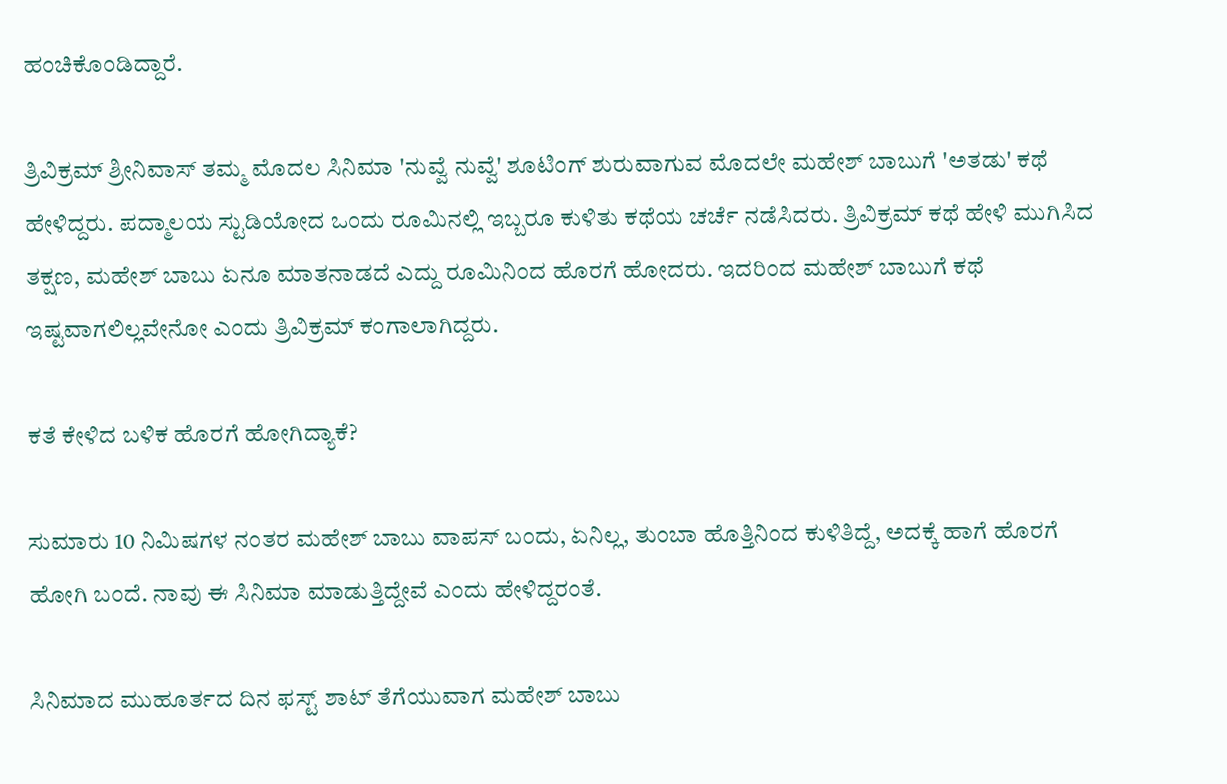ಹಂಚಿಕೊಂಡಿದ್ದಾರೆ.

ತ್ರಿವಿಕ್ರಮ್ ಶ್ರೀನಿವಾಸ್ ತಮ್ಮ ಮೊದಲ ಸಿನಿಮಾ 'ನುವ್ವೆ ನುವ್ವೆ' ಶೂಟಿಂಗ್ ಶುರುವಾಗುವ ಮೊದಲೇ ಮಹೇಶ್ ಬಾಬುಗೆ 'ಅತಡು' ಕಥೆ ಹೇಳಿದ್ದರು. ಪದ್ಮಾಲಯ ಸ್ಟುಡಿಯೋದ ಒಂದು ರೂಮಿನಲ್ಲಿ ಇಬ್ಬರೂ ಕುಳಿತು ಕಥೆಯ ಚರ್ಚೆ ನಡೆಸಿದರು. ತ್ರಿವಿಕ್ರಮ್ ಕಥೆ ಹೇಳಿ ಮುಗಿಸಿದ ತಕ್ಷಣ, ಮಹೇಶ್ ಬಾಬು ಏನೂ ಮಾತನಾಡದೆ ಎದ್ದು ರೂಮಿನಿಂದ ಹೊರಗೆ ಹೋದರು. ಇದರಿಂದ ಮಹೇಶ್ ಬಾಬುಗೆ ಕಥೆ ಇಷ್ಟವಾಗಲಿಲ್ಲವೇನೋ ಎಂದು ತ್ರಿವಿಕ್ರಮ್ ಕಂಗಾಲಾಗಿದ್ದರು.

ಕತೆ ಕೇಳಿದ ಬಳಿಕ ಹೊರಗೆ ಹೋಗಿದ್ಯಾಕೆ?

ಸುಮಾರು 10 ನಿಮಿಷಗಳ ನಂತರ ಮಹೇಶ್ ಬಾಬು ವಾಪಸ್ ಬಂದು, ಏನಿಲ್ಲ, ತುಂಬಾ ಹೊತ್ತಿನಿಂದ ಕುಳಿತಿದ್ದೆ, ಅದಕ್ಕೆ ಹಾಗೆ ಹೊರಗೆ ಹೋಗಿ ಬಂದೆ. ನಾವು ಈ ಸಿನಿಮಾ ಮಾಡುತ್ತಿದ್ದೇವೆ ಎಂದು ಹೇಳಿದ್ದರಂತೆ.

ಸಿನಿಮಾದ ಮುಹೂರ್ತದ ದಿನ ಫಸ್ಟ್ ಶಾಟ್ ತೆಗೆಯುವಾಗ ಮಹೇಶ್ ಬಾಬು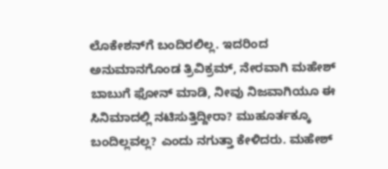ಲೊಕೇಶನ್‌ಗೆ ಬಂದಿರಲಿಲ್ಲ. ಇದರಿಂದ ಅನುಮಾನಗೊಂಡ ತ್ರಿವಿಕ್ರಮ್, ನೇರವಾಗಿ ಮಹೇಶ್ ಬಾಬುಗೆ ಫೋನ್ ಮಾಡಿ, ನೀವು ನಿಜವಾಗಿಯೂ ಈ ಸಿನಿಮಾದಲ್ಲಿ ನಟಿಸುತ್ತಿದ್ದೀರಾ? ಮುಹೂರ್ತಕ್ಕೂ ಬಂದಿಲ್ಲವಲ್ಲ? ಎಂದು ನಗುತ್ತಾ ಕೇಳಿದರು. ಮಹೇಶ್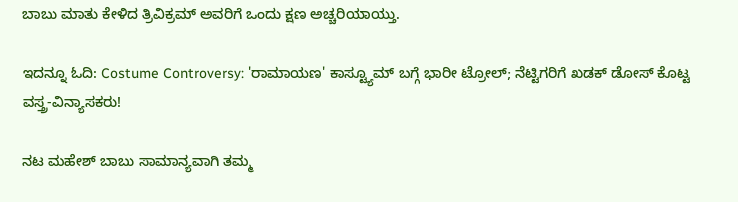ಬಾಬು ಮಾತು ಕೇಳಿದ ತ್ರಿವಿಕ್ರಮ್ ಅವರಿಗೆ ಒಂದು ಕ್ಷಣ ಅಚ್ಚರಿಯಾಯ್ತು.

ಇದನ್ನೂ ಓದಿ: Costume Controversy: 'ರಾಮಾಯಣ' ಕಾಸ್ಟ್ಯೂಮ್‌ ಬಗ್ಗೆ ಭಾರೀ ಟ್ರೋಲ್; ನೆಟ್ಟಿಗರಿಗೆ ಖಡಕ್‌ ಡೋಸ್ ಕೊಟ್ಟ ವಸ್ತ್ರ-ವಿನ್ಯಾಸಕರು!

ನಟ ಮಹೇಶ್ ಬಾಬು ಸಾಮಾನ್ಯವಾಗಿ ತಮ್ಮ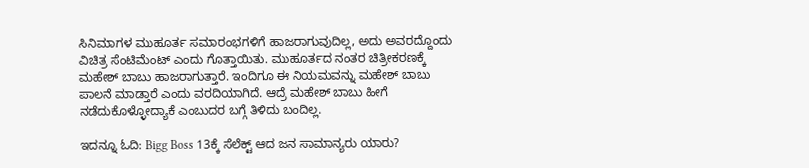ಸಿನಿಮಾಗಳ ಮುಹೂರ್ತ ಸಮಾರಂಭಗಳಿಗೆ ಹಾಜರಾಗುವುದಿಲ್ಲ, ಅದು ಅವರದ್ದೊಂದು ವಿಚಿತ್ರ ಸೆಂಟಿಮೆಂಟ್ ಎಂದು ಗೊತ್ತಾಯಿತು. ಮುಹೂರ್ತದ ನಂತರ ಚಿತ್ರೀಕರಣಕ್ಕೆ ಮಹೇಶ್ ಬಾಬು ಹಾಜರಾಗುತ್ತಾರೆ. ಇಂದಿಗೂ ಈ ನಿಯಮವನ್ನು ಮಹೇಶ್ ಬಾಬು ಪಾಲನೆ ಮಾಡ್ತಾರೆ ಎಂದು ವರದಿಯಾಗಿದೆ. ಆದ್ರೆ ಮಹೇಶ್ ಬಾಬು ಹೀಗೆ ನಡೆದುಕೊಳ್ಳೋದ್ಯಾಕೆ ಎಂಬುದರ ಬಗ್ಗೆ ತಿಳಿದು ಬಂದಿಲ್ಲ.

ಇದನ್ನೂ ಓದಿ: Bigg Boss 13ಕ್ಕೆ ಸೆಲೆಕ್ಟ್ ಆದ ಜನ ಸಾಮಾನ್ಯರು ಯಾರು?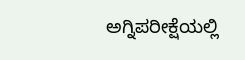ಅಗ್ನಿಪರೀಕ್ಷೆಯಲ್ಲಿ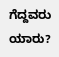ಗೆದ್ದವರು ಯಾರು?